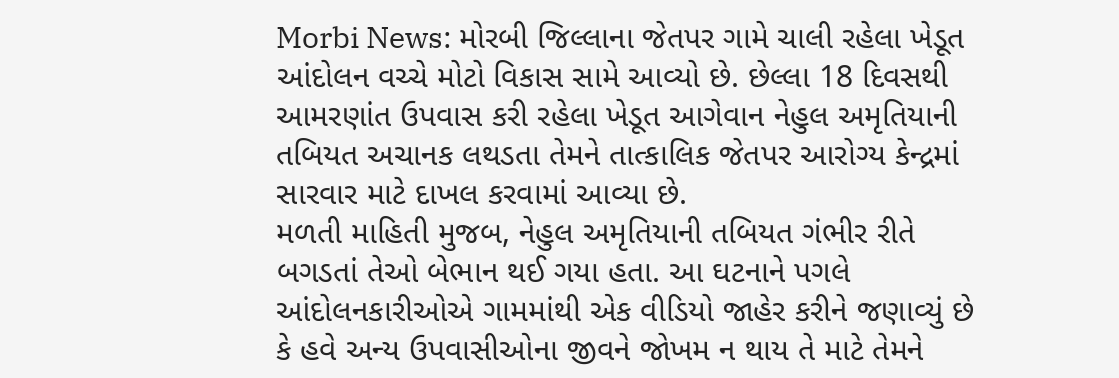Morbi News: મોરબી જિલ્લાના જેતપર ગામે ચાલી રહેલા ખેડૂત આંદોલન વચ્ચે મોટો વિકાસ સામે આવ્યો છે. છેલ્લા 18 દિવસથી આમરણાંત ઉપવાસ કરી રહેલા ખેડૂત આગેવાન નેહુલ અમૃતિયાની તબિયત અચાનક લથડતા તેમને તાત્કાલિક જેતપર આરોગ્ય કેન્દ્રમાં સારવાર માટે દાખલ કરવામાં આવ્યા છે.
મળતી માહિતી મુજબ, નેહુલ અમૃતિયાની તબિયત ગંભીર રીતે બગડતાં તેઓ બેભાન થઈ ગયા હતા. આ ઘટનાને પગલે આંદોલનકારીઓએ ગામમાંથી એક વીડિયો જાહેર કરીને જણાવ્યું છે કે હવે અન્ય ઉપવાસીઓના જીવને જોખમ ન થાય તે માટે તેમને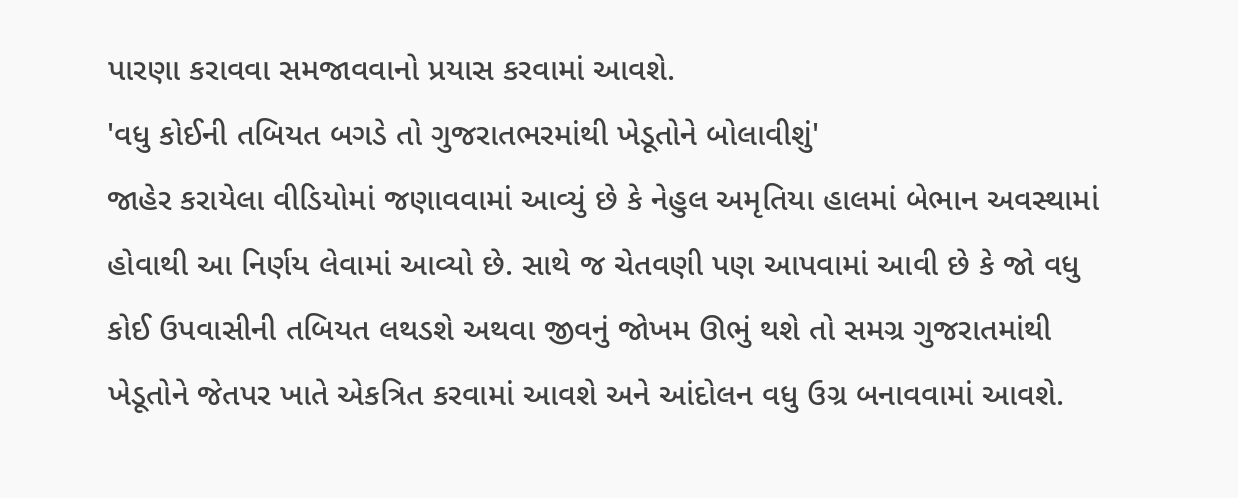પારણા કરાવવા સમજાવવાનો પ્રયાસ કરવામાં આવશે.
'વધુ કોઈની તબિયત બગડે તો ગુજરાતભરમાંથી ખેડૂતોને બોલાવીશું'
જાહેર કરાયેલા વીડિયોમાં જણાવવામાં આવ્યું છે કે નેહુલ અમૃતિયા હાલમાં બેભાન અવસ્થામાં હોવાથી આ નિર્ણય લેવામાં આવ્યો છે. સાથે જ ચેતવણી પણ આપવામાં આવી છે કે જો વધુ કોઈ ઉપવાસીની તબિયત લથડશે અથવા જીવનું જોખમ ઊભું થશે તો સમગ્ર ગુજરાતમાંથી ખેડૂતોને જેતપર ખાતે એકત્રિત કરવામાં આવશે અને આંદોલન વધુ ઉગ્ર બનાવવામાં આવશે.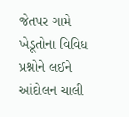જેતપર ગામે ખેડૂતોના વિવિધ પ્રશ્નોને લઈને આંદોલન ચાલી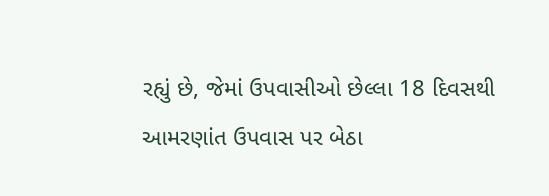રહ્યું છે, જેમાં ઉપવાસીઓ છેલ્લા 18 દિવસથી આમરણાંત ઉપવાસ પર બેઠા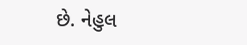છે. નેહુલ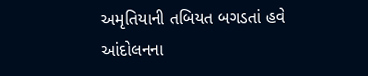અમૃતિયાની તબિયત બગડતાં હવે આંદોલનના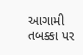આગામી તબક્કા પર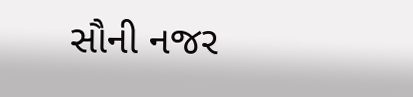સૌની નજર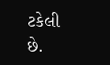ટકેલી છે.